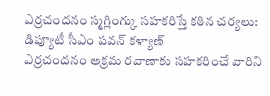ఎర్రచందనం స్మగ్లింగ్కు సహకరిస్తే కఠిన చర్యలు: డిప్యూటీ సీఎం పవన్ కళ్యాణ్
ఎర్రచందనం అక్రమ రవాణాకు సహకరించే వారిని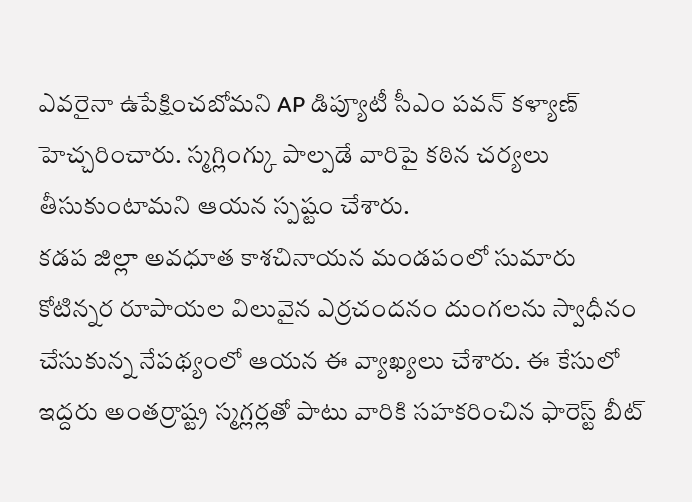ఎవరైనా ఉపేక్షించబోమని AP డిప్యూటీ సీఎం పవన్ కళ్యాణ్ హెచ్చరించారు. స్మగ్లింగ్కు పాల్పడే వారిపై కఠిన చర్యలు తీసుకుంటామని ఆయన స్పష్టం చేశారు.
కడప జిల్లా అవధూత కాశచినాయన మండపంలో సుమారు కోటిన్నర రూపాయల విలువైన ఎర్రచందనం దుంగలను స్వాధీనం చేసుకున్న నేపథ్యంలో ఆయన ఈ వ్యాఖ్యలు చేశారు. ఈ కేసులో ఇద్దరు అంతర్రాష్ట్ర స్మగ్లర్లతో పాటు వారికి సహకరించిన ఫారెస్ట్ బీట్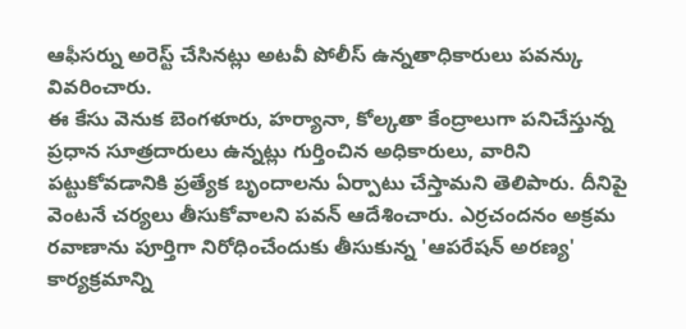ఆఫీసర్ను అరెస్ట్ చేసినట్లు అటవీ పోలీస్ ఉన్నతాధికారులు పవన్కు వివరించారు.
ఈ కేసు వెనుక బెంగళూరు, హర్యానా, కోల్కతా కేంద్రాలుగా పనిచేస్తున్న ప్రధాన సూత్రదారులు ఉన్నట్లు గుర్తించిన అధికారులు, వారిని పట్టుకోవడానికి ప్రత్యేక బృందాలను ఏర్పాటు చేస్తామని తెలిపారు. దీనిపై వెంటనే చర్యలు తీసుకోవాలని పవన్ ఆదేశించారు. ఎర్రచందనం అక్రమ రవాణాను పూర్తిగా నిరోధించేందుకు తీసుకున్న 'ఆపరేషన్ అరణ్య' కార్యక్రమాన్ని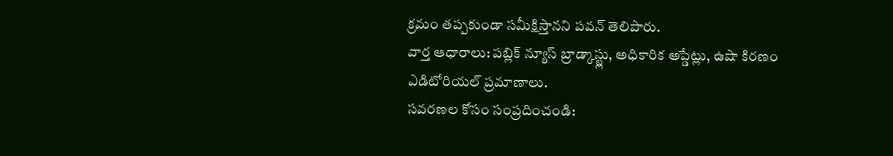క్రమం తప్పకుండా సమీక్షిస్తానని పవన్ తెలిపారు.
వార్త ఆధారాలు: పబ్లిక్ న్యూస్ బ్రాడ్కాస్ట్లు, అధికారిక అప్డేట్లు, ఉషా కిరణం ఎడిటోరియల్ ప్రమాణాలు.
సవరణల కోసం సంప్రదించండి: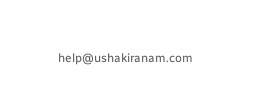help@ushakiranam.com